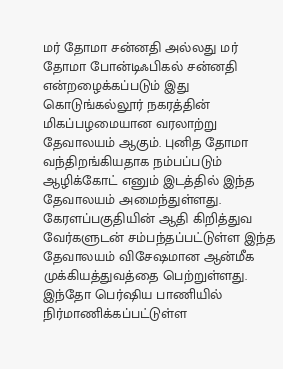மர் தோமா சன்னதி அல்லது மர் தோமா போன்டிஃபிகல் சன்னதி என்றழைக்கப்படும் இது கொடுங்கல்லூர் நகரத்தின் மிகப்பழமையான வரலாற்று தேவாலயம் ஆகும். புனித தோமா வந்திறங்கியதாக நம்பப்படும் ஆழிக்கோட் எனும் இடத்தில் இந்த தேவாலயம் அமைந்துள்ளது. கேரளப்பகுதியின் ஆதி கிறித்துவ வேர்களுடன் சம்பந்தப்பட்டுள்ள இந்த தேவாலயம் விசேஷமான ஆன்மீக முக்கியத்துவத்தை பெற்றுள்ளது.
இந்தோ பெர்ஷிய பாணியில் நிர்மாணிக்கப்பட்டுள்ள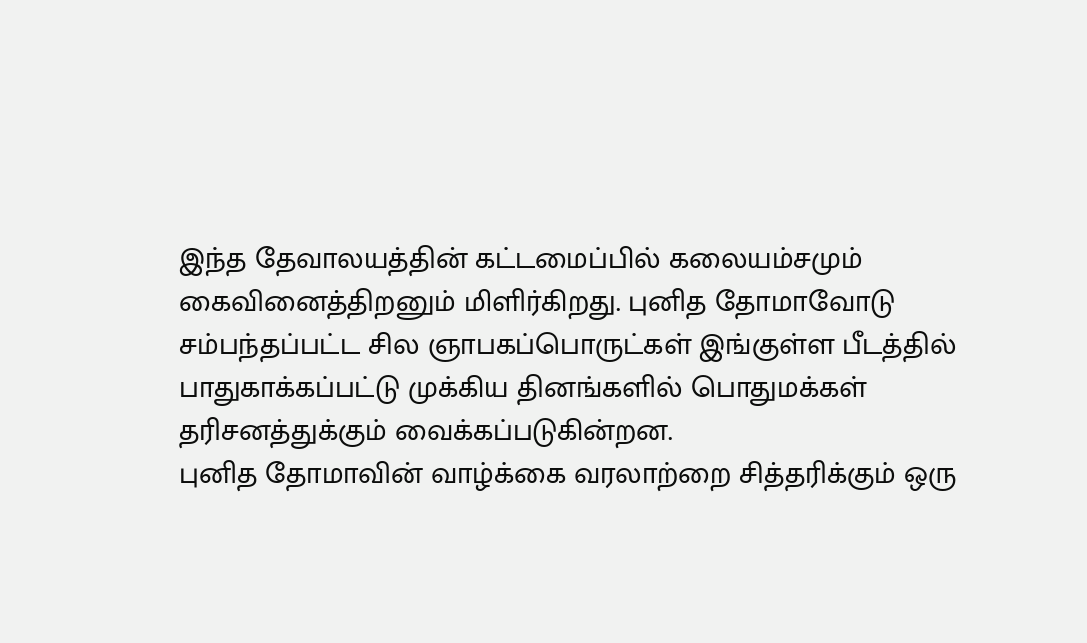இந்த தேவாலயத்தின் கட்டமைப்பில் கலையம்சமும் கைவினைத்திறனும் மிளிர்கிறது. புனித தோமாவோடு சம்பந்தப்பட்ட சில ஞாபகப்பொருட்கள் இங்குள்ள பீடத்தில் பாதுகாக்கப்பட்டு முக்கிய தினங்களில் பொதுமக்கள் தரிசனத்துக்கும் வைக்கப்படுகின்றன.
புனித தோமாவின் வாழ்க்கை வரலாற்றை சித்தரிக்கும் ஒரு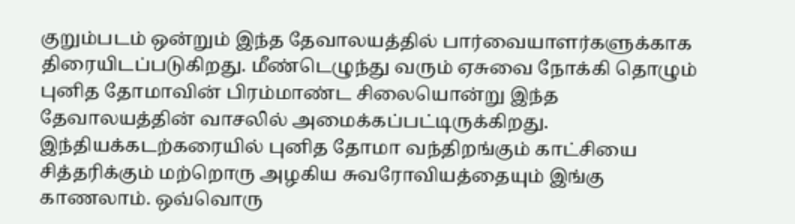குறும்படம் ஒன்றும் இந்த தேவாலயத்தில் பார்வையாளர்களுக்காக திரையிடப்படுகிறது. மீண்டெழுந்து வரும் ஏசுவை நோக்கி தொழும் புனித தோமாவின் பிரம்மாண்ட சிலையொன்று இந்த தேவாலயத்தின் வாசலில் அமைக்கப்பட்டிருக்கிறது.
இந்தியக்கடற்கரையில் புனித தோமா வந்திறங்கும் காட்சியை சித்தரிக்கும் மற்றொரு அழகிய சுவரோவியத்தையும் இங்கு காணலாம். ஒவ்வொரு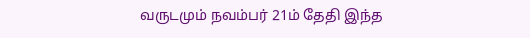வருடமும் நவம்பர் 21ம் தேதி இந்த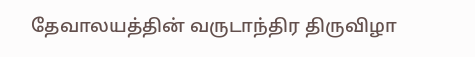தேவாலயத்தின் வருடாந்திர திருவிழா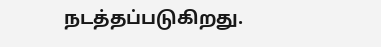நடத்தப்படுகிறது.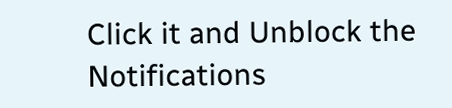Click it and Unblock the Notifications